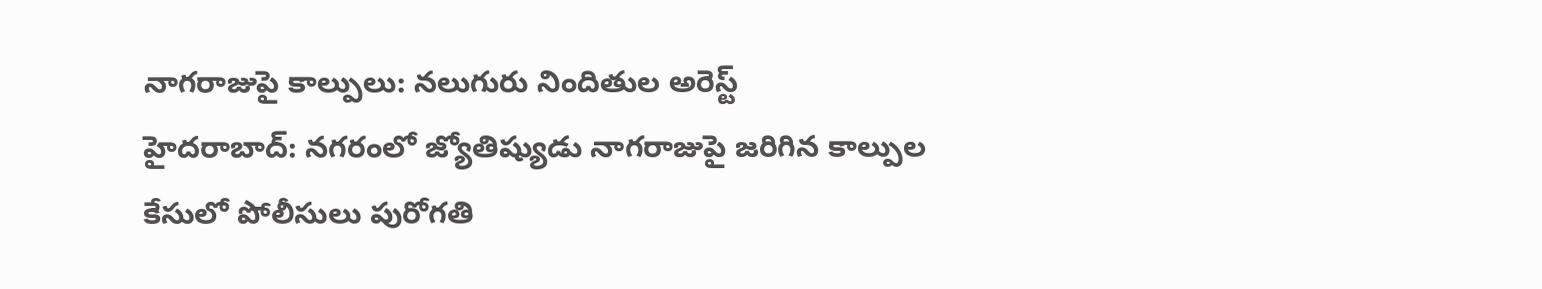నాగరాజుపై కాల్పులు: నలుగురు నిందితుల అరెస్ట్
హైదరాబాద్: నగరంలో జ్యోతిష్యుడు నాగరాజుపై జరిగిన కాల్పుల కేసులో పోలీసులు పురోగతి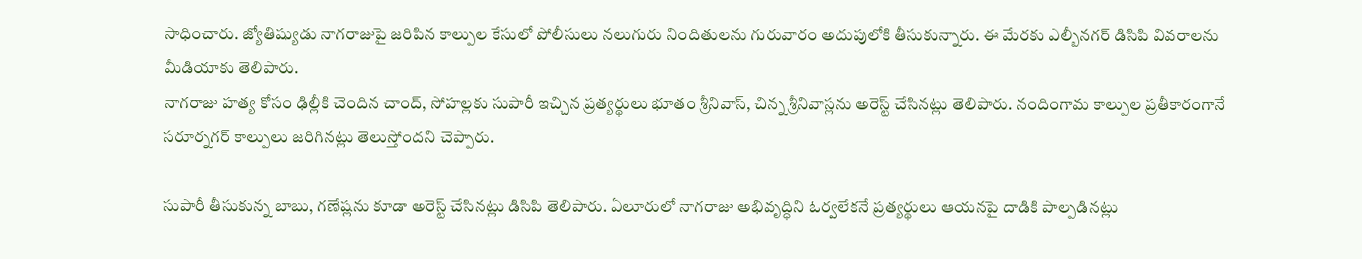సాధించారు. జ్యోతిష్యుడు నాగరాజుపై జరిపిన కాల్పుల కేసులో పోలీసులు నలుగురు నిందితులను గురువారం అదుపులోకి తీసుకున్నారు. ఈ మేరకు ఎల్బీనగర్ డిసిపి వివరాలను మీడియాకు తెలిపారు.
నాగరాజు హత్య కోసం ఢిల్లీకి చెందిన చాంద్, సోహల్లకు సుపారీ ఇచ్చిన ప్రత్యర్థులు భూతం శ్రీనివాస్, చిన్న శ్రీనివాస్లను అరెస్ట్ చేసినట్లు తెలిపారు. నందింగామ కాల్పుల ప్రతీకారంగానే సరూర్నగర్ కాల్పులు జరిగినట్లు తెలుస్తోందని చెప్పారు.

సుపారీ తీసుకున్న బాబు, గణేష్లను కూడా అరెస్ట్ చేసినట్లు డిసిపి తెలిపారు. ఏలూరులో నాగరాజు అభివృద్ధిని ఓర్వలేకనే ప్రత్యర్థులు ఆయనపై దాడికి పాల్పడినట్లు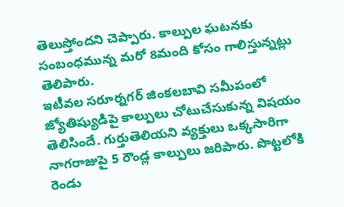తెలుస్తోందని చెప్పారు. కాల్పుల ఘటనకు సంబంధమున్న మరో 8మంది కోసం గాలిస్తున్నట్లు తెలిపారు.
ఇటీవల సరూర్నగర్ జింకలబావి సమీపంలో జ్యోతిష్యుడిపై కాల్పులు చోటుచేసుకున్న విషయం తెలిసిందే. గుర్తుతెలియని వ్యక్తులు ఒక్కసారిగా నాగరాజుపై 5 రౌండ్ల కాల్పులు జరిపారు. పొట్టలోకి రెండు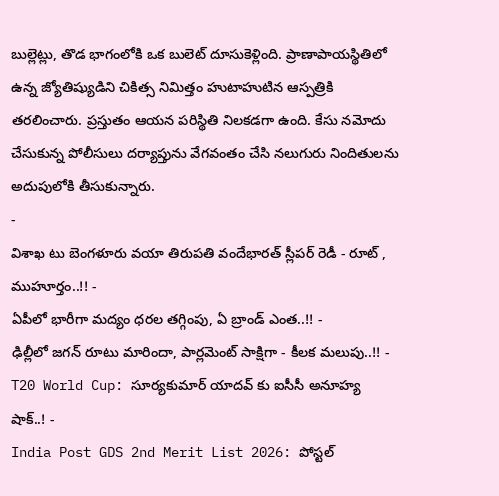బుల్లెట్లు, తొడ భాగంలోకి ఒక బులెట్ దూసుకెళ్లింది. ప్రాణాపాయస్థితిలో ఉన్న జ్యోతిష్యుడిని చికిత్స నిమిత్తం హుటాహుటిన ఆస్పత్రికి తరలించారు. ప్రస్తుతం ఆయన పరిస్థితి నిలకడగా ఉంది. కేసు నమోదు చేసుకున్న పోలీసులు దర్యాప్తును వేగవంతం చేసి నలుగురు నిందితులను అదుపులోకి తీసుకున్నారు.
-
విశాఖ టు బెంగళూరు వయా తిరుపతి వందేభారత్ స్లీపర్ రెడీ - రూట్ , ముహూర్తం..!! -
ఏపీలో భారీగా మద్యం ధరల తగ్గింపు, ఏ బ్రాండ్ ఎంత..!! -
ఢిల్లీలో జగన్ రూటు మారిందా, పార్లమెంట్ సాక్షిగా - కీలక మలుపు..!! -
T20 World Cup: సూర్యకుమార్ యాదవ్ కు ఐసీసీ అనూహ్య షాక్..! -
India Post GDS 2nd Merit List 2026: పోస్టల్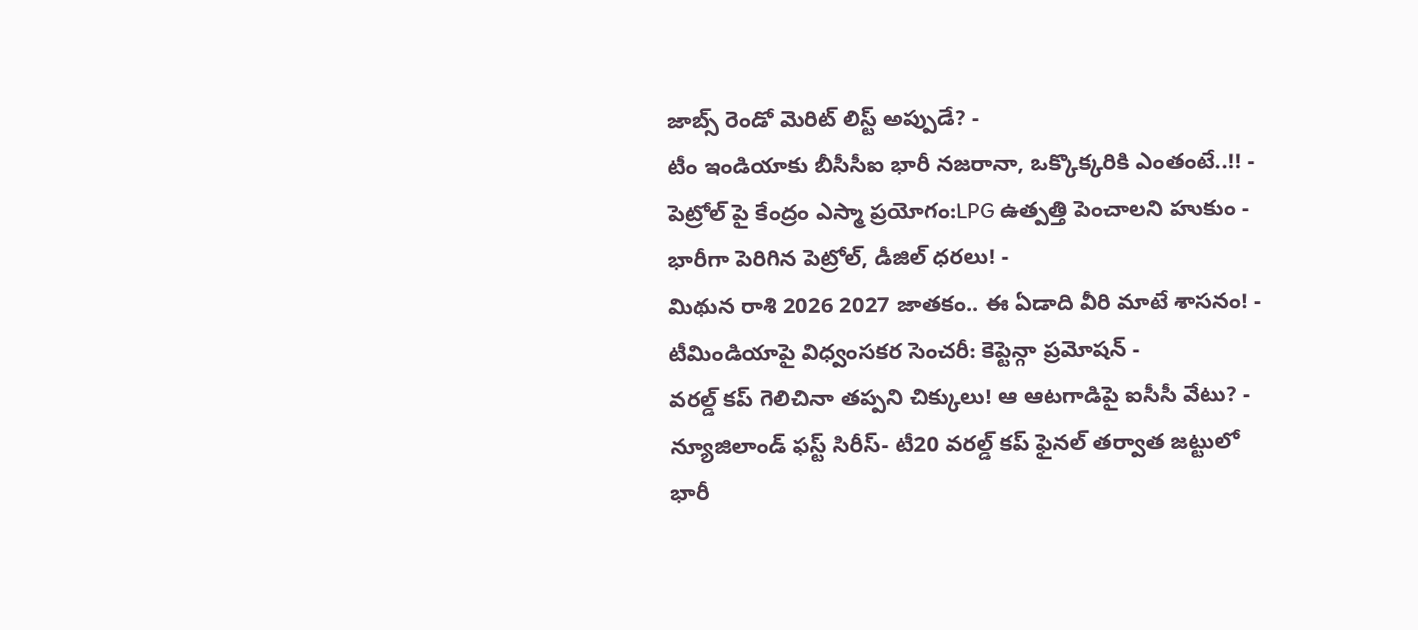జాబ్స్ రెండో మెరిట్ లిస్ట్ అప్పుడే? -
టీం ఇండియాకు బీసీసీఐ భారీ నజరానా, ఒక్కొక్కరికి ఎంతంటే..!! -
పెట్రోల్ పై కేంద్రం ఎస్మా ప్రయోగం:LPG ఉత్పత్తి పెంచాలని హుకుం -
భారీగా పెరిగిన పెట్రోల్, డీజిల్ ధరలు! -
మిథున రాశి 2026 2027 జాతకం.. ఈ ఏడాది వీరి మాటే శాసనం! -
టీమిండియాపై విధ్వంసకర సెంచరీ: కెప్టెన్గా ప్రమోషన్ -
వరల్డ్ కప్ గెలిచినా తప్పని చిక్కులు! ఆ ఆటగాడిపై ఐసీసీ వేటు? -
న్యూజిలాండ్ ఫస్ట్ సిరీస్- టీ20 వరల్డ్ కప్ ఫైనల్ తర్వాత జట్టులో భారీ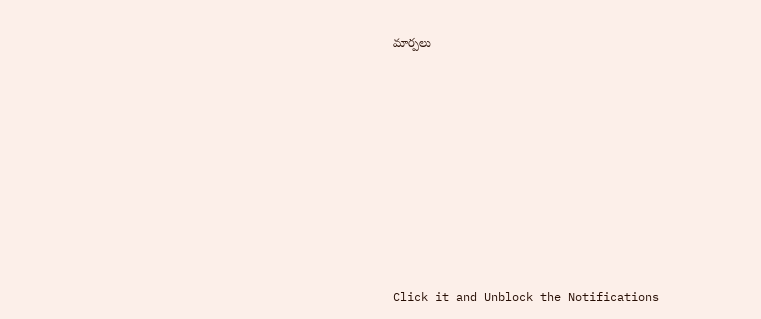మార్పలు












Click it and Unblock the Notifications